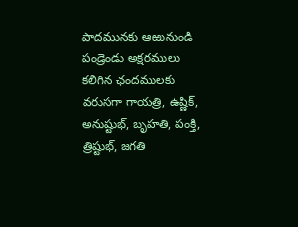పాదమునకు ఆఱునుండి పండ్రెండు అక్షరములు కలిగిన ఛందములకు వరుసగా గాయత్రి, ఉష్ణిక్, అనుష్టుభ్, బృహతి, పంక్తి, త్రిష్టుభ్, జగతి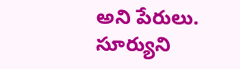అని పేరులు. సూర్యుని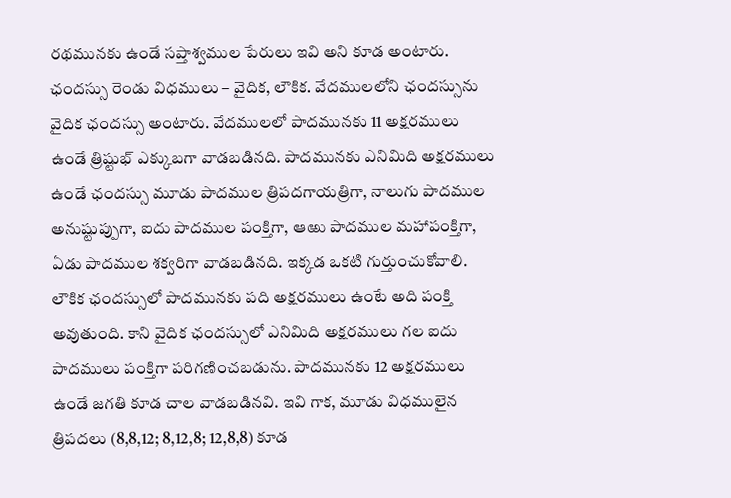రథమునకు ఉండే సప్తాశ్వముల పేరులు ఇవి అని కూడ అంటారు. ఛందస్సు రెండు విధములు – వైదిక, లౌకిక. వేదములలోని ఛందస్సును వైదిక ఛందస్సు అంటారు. వేదములలో పాదమునకు 11 అక్షరములు ఉండే త్రిష్టుభ్ ఎక్కుబగా వాడబడినది. పాదమునకు ఎనిమిది అక్షరములు ఉండే ఛందస్సు మూడు పాదముల త్రిపదగాయత్రిగా, నాలుగు పాదముల అనుష్టుప్పుగా, ఐదు పాదముల పంక్తిగా, ఆఱు పాదముల మహాపంక్తిగా, ఏడు పాదముల శక్వరిగా వాడబడినది. ఇక్కడ ఒకటి గుర్తుంచుకోవాలి. లౌకిక ఛందస్సులో పాదమునకు పది అక్షరములు ఉంటే అది పంక్తి అవుతుంది. కాని వైదిక ఛందస్సులో ఎనిమిది అక్షరములు గల ఐదు పాదములు పంక్తిగా పరిగణించబడును. పాదమునకు 12 అక్షరములు ఉండే జగతి కూడ చాల వాడబడినవి. ఇవి గాక, మూడు విధములైన త్రిపదలు (8,8,12; 8,12,8; 12,8,8) కూడ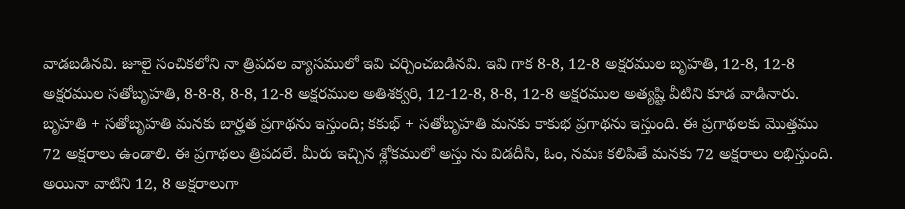వాడబడినవి. జూలై సంచికలోని నా త్రిపదల వ్యాసములో ఇవి చర్చించబడినవి. ఇవి గాక 8-8, 12-8 అక్షరముల బృహతి, 12-8, 12-8 అక్షరముల సతోబృహతి, 8-8-8, 8-8, 12-8 అక్షరముల అతిశక్వరి, 12-12-8, 8-8, 12-8 అక్షరముల అత్యష్టి వీటిని కూడ వాడినారు. బృహతి + సతోబృహతి మనకు బార్హత ప్రగాథను ఇస్తుంది; కకుభ్ + సతోబృహతి మనకు కాకుభ ప్రగాథను ఇస్తుంది. ఈ ప్రగాథలకు మొత్తము 72 అక్షరాలు ఉండాలి. ఈ ప్రగాథలు త్రిపదలే. మీరు ఇచ్చిన శ్లోకములో అస్తు ను విడదీసి, ఓం, నమః కలిపితే మనకు 72 అక్షరాలు లభిస్తుంది. అయినా వాటిని 12, 8 అక్షరాలుగా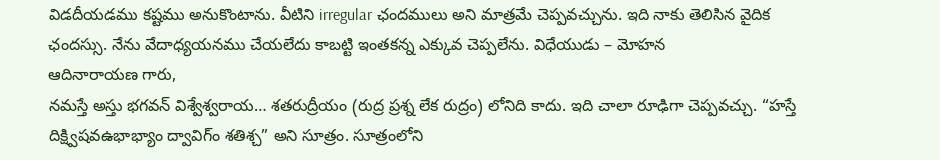విడదీయడము కష్టము అనుకొంటాను. వీటిని irregular ఛందములు అని మాత్రమే చెప్పవచ్చును. ఇది నాకు తెలిసిన వైదిక ఛందస్సు. నేను వేదాధ్యయనము చేయలేదు కాబట్టి ఇంతకన్న ఎక్కువ చెప్పలేను. విధేయుడు – మోహన
ఆదినారాయణ గారు,
నమస్తే అస్తు భగవన్ విశ్వేశ్వరాయ… శతరుద్రీయం (రుద్ర ప్రశ్న లేక రుద్రం) లోనిది కాదు. ఇది చాలా రూఢిగా చెప్పవచ్చు. “హస్తే దిక్ష్విషవఉభాభ్యాం ద్వావిగ్ం శతిశ్చ” అని సూత్రం. సూత్రంలోని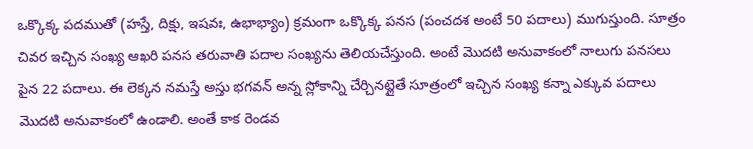ఒక్కొక్క పదముతో (హస్తే, దిక్షు, ఇషవః, ఉభాభ్యాం) క్రమంగా ఒక్కొక్క పనస (పంచదశ అంటే 50 పదాలు) ముగుస్తుంది. సూత్రం చివర ఇచ్చిన సంఖ్య ఆఖరి పనస తరువాతి పదాల సంఖ్యను తెలియచేస్తుంది. అంటే మొదటి అనువాకంలో నాలుగు పనసలు పైన 22 పదాలు. ఈ లెక్కన నమస్తే అస్తు భగవన్ అన్న స్లోకాన్ని చేర్చినట్లైతే సూత్రంలో ఇచ్చిన సంఖ్య కన్నా ఎక్కువ పదాలు మొదటి అనువాకంలో ఉండాలి. అంతే కాక రెండవ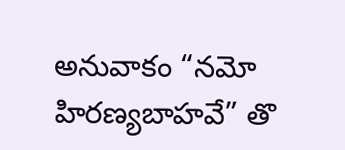అనువాకం “నమో హిరణ్యబాహవే” తొ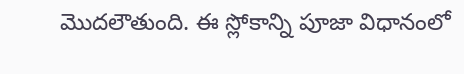మొదలౌతుంది. ఈ స్లోకాన్ని పూజా విధానంలో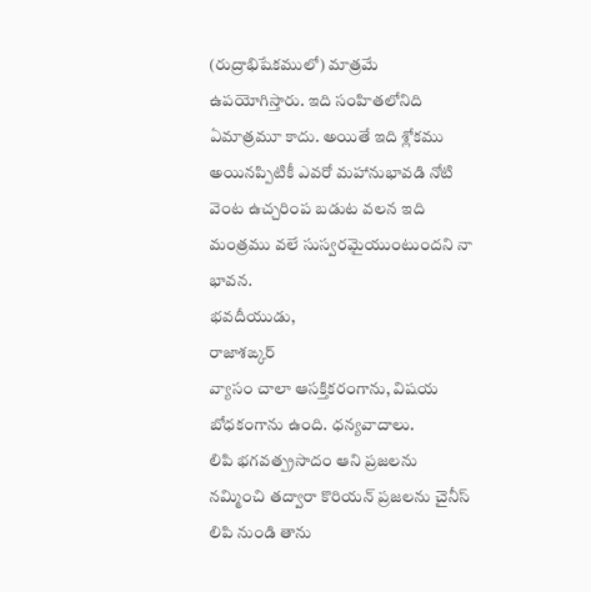(రుద్రాభిషేకములో) మాత్రమే ఉపయోగిస్తారు. ఇది సంహితలోనిది ఏమాత్రమూ కాదు. అయితే ఇది శ్లోకము అయినప్పిటికీ ఎవరో మహానుభావడి నోటి వెంట ఉచ్చరింప బడుట వలన ఇది మంత్రము వలే సుస్వరమైయుంటుందని నా భావన.
భవదీయుడు,
రాజాశఙ్కర్
వ్యాసం చాలా ఆసక్తికరంగాను, విషయ బోధకంగాను ఉంది. ధన్యవాదాలు.
లిపి భగవత్ప్రసాదం ఆని ప్రజలను నమ్మించి తద్వారా కొరియన్ ప్రజలను చైనీస్ లిపి నుండి తాను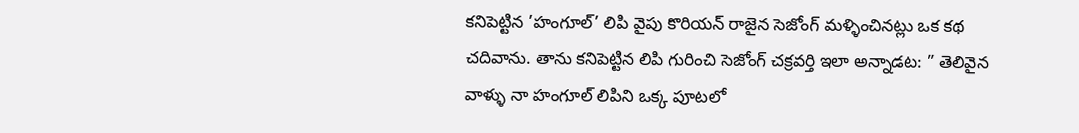కనిపెట్టిన ’హంగూల్’ లిపి వైపు కొరియన్ రాజైన సెజోంగ్ మళ్ళించినట్లు ఒక కథ చదివాను. తాను కనిపెట్టిన లిపి గురించి సెజోంగ్ చక్రవర్తి ఇలా అన్నాడట: ” తెలివైన వాళ్ళు నా హంగూల్ లిపిని ఒక్క పూటలో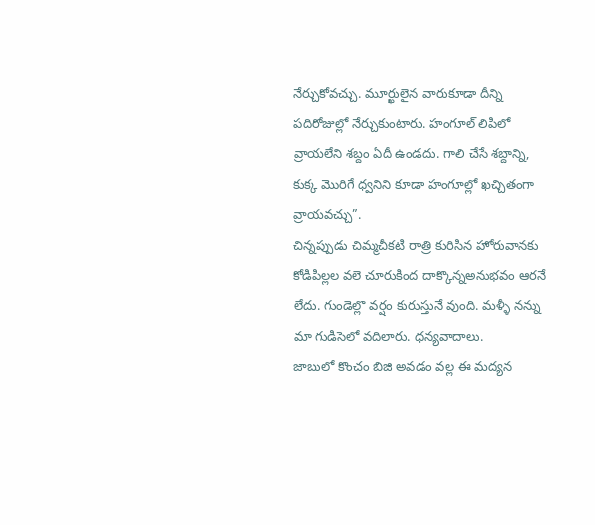నేర్చుకోవచ్చు. మూర్ఖులైన వారుకూడా దీన్ని పదిరోజుల్లో నేర్చుకుంటారు. హంగూల్ లిపిలో వ్రాయలేని శబ్దం ఏదీ ఉండదు. గాలి చేసే శబ్దాన్ని, కుక్క మొరిగే ధ్వనిని కూడా హంగూల్లో ఖచ్చితంగా వ్రాయవచ్చు”.
చిన్నప్పుడు చిమ్మచీకటి రాత్రి కురిసిన హోరువానకు కోడిపిల్లల వలె చూరుకింద దాక్కొన్నఅనుభవం ఆరనే లేదు. గుండెల్లొ వర్షం కురుస్తునే వుంది. మళ్ళీ నన్ను మా గుడిసెలో వదిలారు. ధన్యవాదాలు.
జాబులో కొంచం బిజి అవడం వల్ల ఈ మద్యన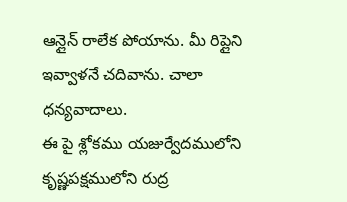ఆన్లైన్ రాలేక పోయాను. మీ రిప్లైని ఇవ్వాళనే చదివాను. చాలా ధన్యవాదాలు.
ఈ పై శ్లోకము యజుర్వేదములోని కృష్ణపక్షములోని రుద్ర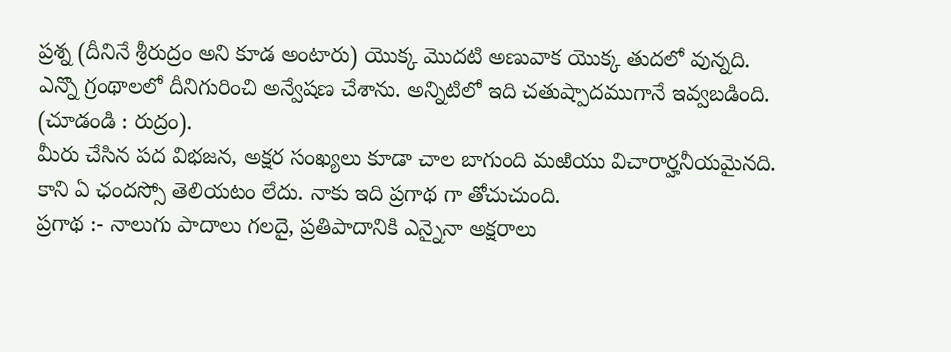ప్రశ్న (దీనినే శ్రీరుద్రం అని కూడ అంటారు) యొక్క మొదటి అణువాక యొక్క తుదలో వున్నది. ఎన్నొ గ్రంథాలలో దీనిగురించి అన్వేషణ చేశాను. అన్నిటిలో ఇది చతుష్పాదముగానే ఇవ్వబడింది. (చూడండి : రుద్రం).
మీరు చేసిన పద విభజన, అక్షర సంఖ్యలు కూడా చాల బాగుంది మఱియు విచారార్హనీయమైనది. కాని ఏ ఛందస్సో తెలియటం లేదు. నాకు ఇది ప్రగాథ గా తోచుచుంది.
ప్రగాథ :- నాలుగు పాదాలు గలదై, ప్రతిపాదానికి ఎన్నైనా అక్షరాలు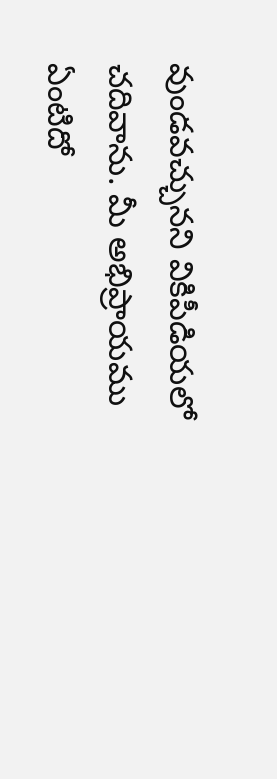వుండవచ్చునని వికిపీడియలో చదివాను. మీ అభిప్రాయము ఏంటిదో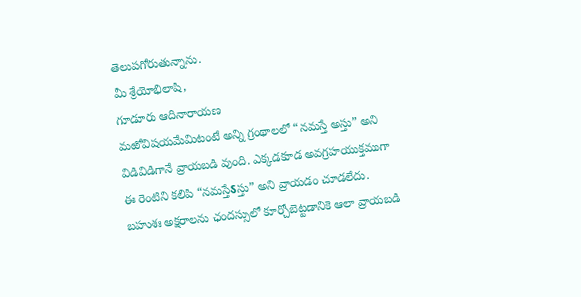తెలుపగోరుతున్నాను.
మీ శ్రేయోభిలాషి,
గూడూరు ఆదినారాయణ
మఱోవిషయమేమిటంటే అన్ని గ్రంథాలలో “నమస్తే అస్తు” అని విడివిడిగానే వ్రాయబడి వుంది. ఎక్కడకూడ అవగ్రహయుక్తముగా ఈ రెంటిని కలిపి “నమస్తేऽస్తు” అని వ్రాయడం చూడలేదు. బహుశః అక్షరాలను ఛందస్సులో కూర్చోబెట్టడానికె ఆలా వ్రాయబడి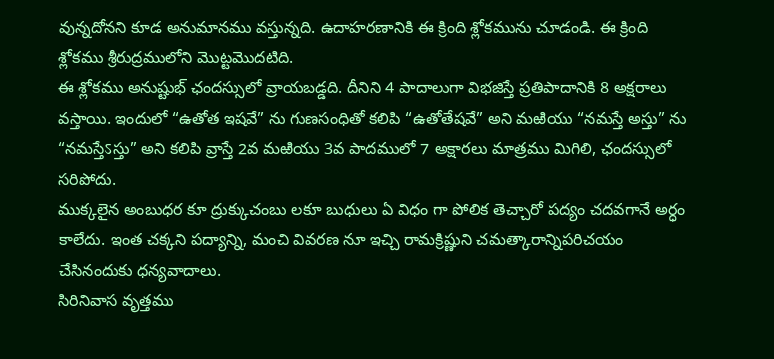వున్నదోనని కూడ అనుమానము వస్తున్నది. ఉదాహరణానికి ఈ క్రింది శ్లోకమును చూడండి. ఈ క్రింది శ్లోకము శ్రీరుద్రములోని మొట్టమొదటిది.
ఈ శ్లోకము అనుష్టుభ్ ఛందస్సులో వ్రాయబడ్డది. దీనిని 4 పాదాలుగా విభజిస్తే ప్రతిపాదానికి 8 అక్షరాలు వస్తాయి. ఇందులో “ఉతోత ఇషవే” ను గుణసంధితో కలిపి “ఉతోతేషవే” అని మఱియు “నమస్తే అస్తు” ను “నమస్తేऽస్తు” అని కలిపి వ్రాస్తే 2వ మఱియు 3వ పాదములో 7 అక్షారలు మాత్రము మిగిలి, ఛందస్సులో సరిపోదు.
ముక్కలైన అంబుధర కూ ద్రుక్కుచంబు లకూ బుధులు ఏ విధం గా పోలిక తెచ్చారో పద్యం చదవగానే అర్ధం కాలేదు. ఇంత చక్కని పద్యాన్ని, మంచి వివరణ నూ ఇచ్చి రామక్రిష్ణుని చమత్కారాన్నిపరిచయం చేసినందుకు ధన్యవాదాలు.
సిరినివాస వృత్తము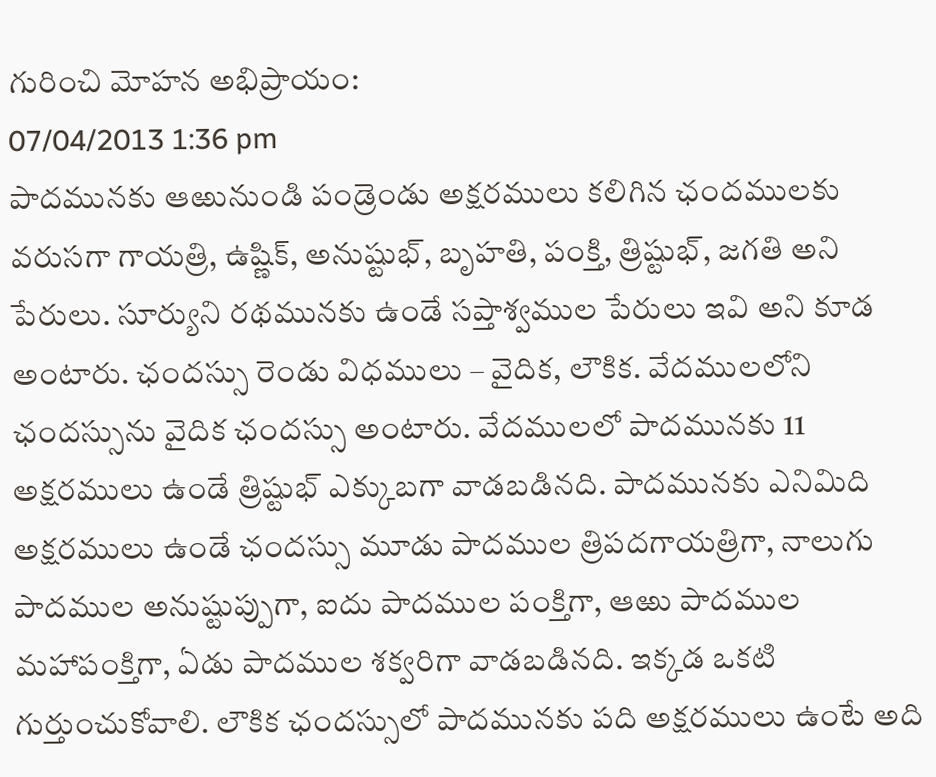గురించి మోహన అభిప్రాయం:
07/04/2013 1:36 pm
పాదమునకు ఆఱునుండి పండ్రెండు అక్షరములు కలిగిన ఛందములకు వరుసగా గాయత్రి, ఉష్ణిక్, అనుష్టుభ్, బృహతి, పంక్తి, త్రిష్టుభ్, జగతి అని పేరులు. సూర్యుని రథమునకు ఉండే సప్తాశ్వముల పేరులు ఇవి అని కూడ అంటారు. ఛందస్సు రెండు విధములు – వైదిక, లౌకిక. వేదములలోని ఛందస్సును వైదిక ఛందస్సు అంటారు. వేదములలో పాదమునకు 11 అక్షరములు ఉండే త్రిష్టుభ్ ఎక్కుబగా వాడబడినది. పాదమునకు ఎనిమిది అక్షరములు ఉండే ఛందస్సు మూడు పాదముల త్రిపదగాయత్రిగా, నాలుగు పాదముల అనుష్టుప్పుగా, ఐదు పాదముల పంక్తిగా, ఆఱు పాదముల మహాపంక్తిగా, ఏడు పాదముల శక్వరిగా వాడబడినది. ఇక్కడ ఒకటి గుర్తుంచుకోవాలి. లౌకిక ఛందస్సులో పాదమునకు పది అక్షరములు ఉంటే అది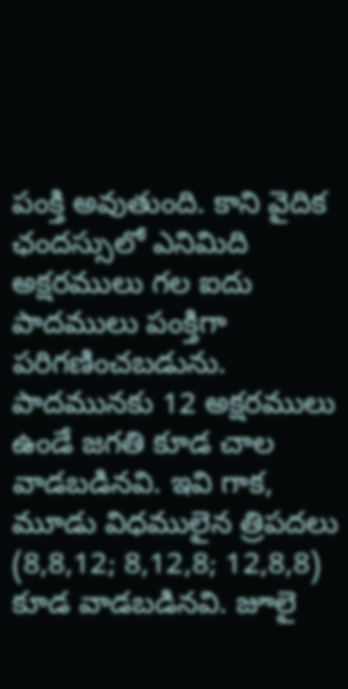పంక్తి అవుతుంది. కాని వైదిక ఛందస్సులో ఎనిమిది అక్షరములు గల ఐదు పాదములు పంక్తిగా పరిగణించబడును. పాదమునకు 12 అక్షరములు ఉండే జగతి కూడ చాల వాడబడినవి. ఇవి గాక, మూడు విధములైన త్రిపదలు (8,8,12; 8,12,8; 12,8,8) కూడ వాడబడినవి. జూలై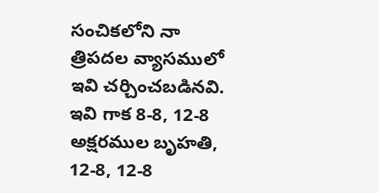సంచికలోని నా త్రిపదల వ్యాసములో ఇవి చర్చించబడినవి. ఇవి గాక 8-8, 12-8 అక్షరముల బృహతి, 12-8, 12-8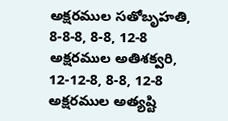అక్షరముల సతోబృహతి, 8-8-8, 8-8, 12-8 అక్షరముల అతిశక్వరి, 12-12-8, 8-8, 12-8 అక్షరముల అత్యష్టి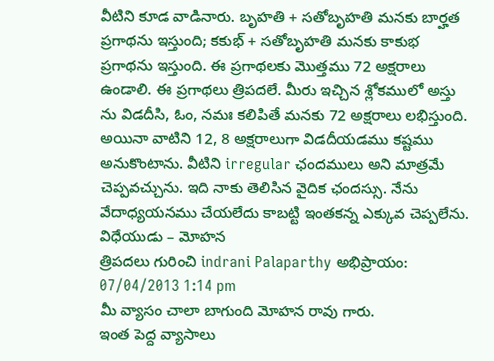వీటిని కూడ వాడినారు. బృహతి + సతోబృహతి మనకు బార్హత ప్రగాథను ఇస్తుంది; కకుభ్ + సతోబృహతి మనకు కాకుభ ప్రగాథను ఇస్తుంది. ఈ ప్రగాథలకు మొత్తము 72 అక్షరాలు ఉండాలి. ఈ ప్రగాథలు త్రిపదలే. మీరు ఇచ్చిన శ్లోకములో అస్తు ను విడదీసి, ఓం, నమః కలిపితే మనకు 72 అక్షరాలు లభిస్తుంది. అయినా వాటిని 12, 8 అక్షరాలుగా విడదీయడము కష్టము అనుకొంటాను. వీటిని irregular ఛందములు అని మాత్రమే చెప్పవచ్చును. ఇది నాకు తెలిసిన వైదిక ఛందస్సు. నేను వేదాధ్యయనము చేయలేదు కాబట్టి ఇంతకన్న ఎక్కువ చెప్పలేను. విధేయుడు – మోహన
త్రిపదలు గురించి indrani Palaparthy అభిప్రాయం:
07/04/2013 1:14 pm
మీ వ్యాసం చాలా బాగుంది మోహన రావు గారు.
ఇంత పెద్ద వ్యాసాలు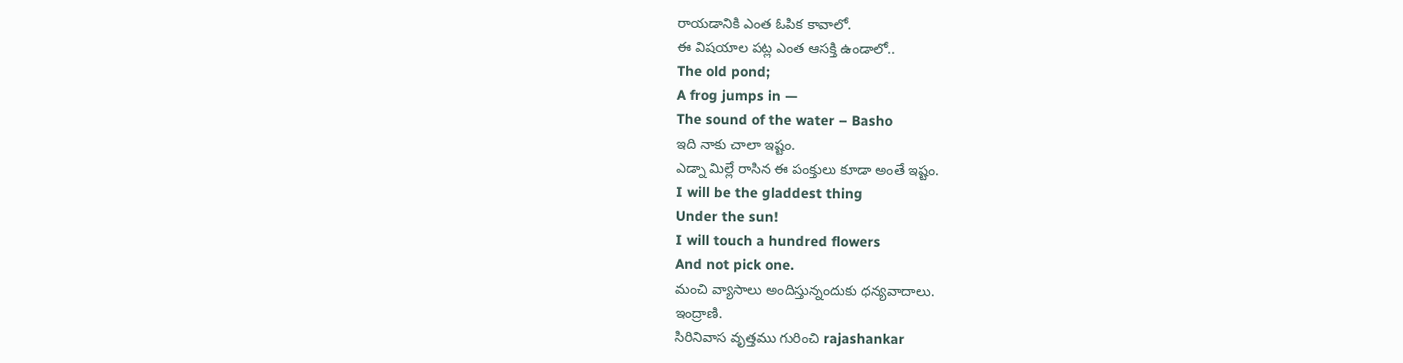రాయడానికి ఎంత ఓపిక కావాలో.
ఈ విషయాల పట్ల ఎంత ఆసక్తి ఉండాలో..
The old pond;
A frog jumps in —
The sound of the water – Basho
ఇది నాకు చాలా ఇష్టం.
ఎడ్నా మిల్లే రాసిన ఈ పంక్తులు కూడా అంతే ఇష్టం.
I will be the gladdest thing
Under the sun!
I will touch a hundred flowers
And not pick one.
మంచి వ్యాసాలు అందిస్తున్నందుకు ధన్యవాదాలు.
ఇంద్రాణి.
సిరినివాస వృత్తము గురించి rajashankar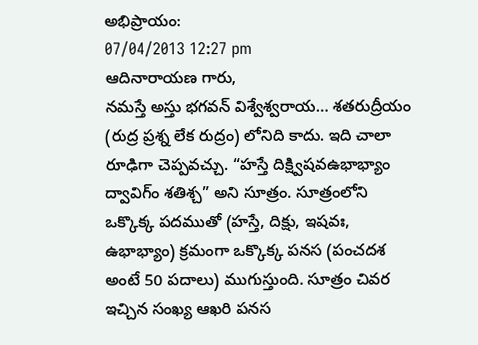అభిప్రాయం:
07/04/2013 12:27 pm
ఆదినారాయణ గారు,
నమస్తే అస్తు భగవన్ విశ్వేశ్వరాయ… శతరుద్రీయం (రుద్ర ప్రశ్న లేక రుద్రం) లోనిది కాదు. ఇది చాలా రూఢిగా చెప్పవచ్చు. “హస్తే దిక్ష్విషవఉభాభ్యాం ద్వావిగ్ం శతిశ్చ” అని సూత్రం. సూత్రంలోని ఒక్కొక్క పదముతో (హస్తే, దిక్షు, ఇషవః, ఉభాభ్యాం) క్రమంగా ఒక్కొక్క పనస (పంచదశ అంటే 50 పదాలు) ముగుస్తుంది. సూత్రం చివర ఇచ్చిన సంఖ్య ఆఖరి పనస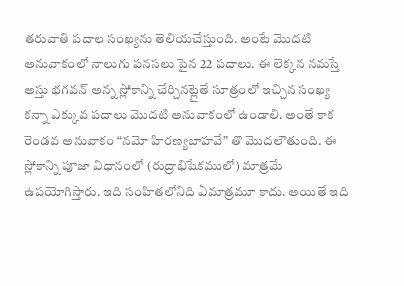తరువాతి పదాల సంఖ్యను తెలియచేస్తుంది. అంటే మొదటి అనువాకంలో నాలుగు పనసలు పైన 22 పదాలు. ఈ లెక్కన నమస్తే అస్తు భగవన్ అన్న స్లోకాన్ని చేర్చినట్లైతే సూత్రంలో ఇచ్చిన సంఖ్య కన్నా ఎక్కువ పదాలు మొదటి అనువాకంలో ఉండాలి. అంతే కాక రెండవ అనువాకం “నమో హిరణ్యబాహవే” తొ మొదలౌతుంది. ఈ స్లోకాన్ని పూజా విధానంలో (రుద్రాభిషేకములో) మాత్రమే ఉపయోగిస్తారు. ఇది సంహితలోనిది ఏమాత్రమూ కాదు. అయితే ఇది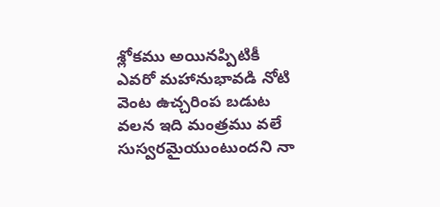శ్లోకము అయినప్పిటికీ ఎవరో మహానుభావడి నోటి వెంట ఉచ్చరింప బడుట వలన ఇది మంత్రము వలే సుస్వరమైయుంటుందని నా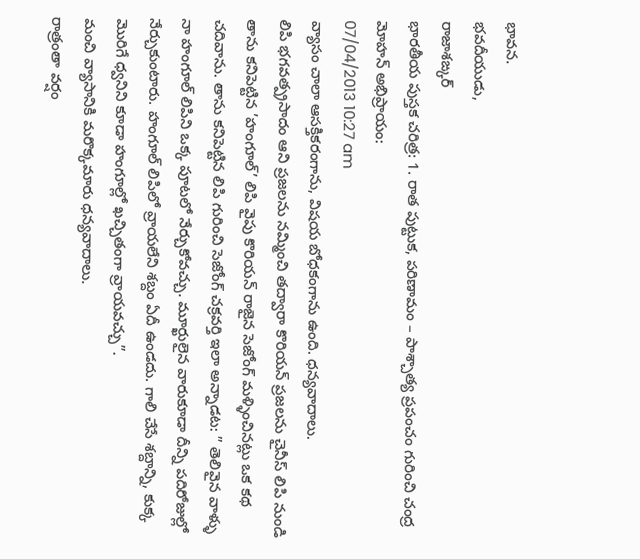భావన.
భవదీయుడు,
రాజాశఙ్కర్
భారతీయ పుస్తక చరిత్ర: 1. రాత పుట్టుక, పరిణామం – పాశ్చాత్య ప్రపంచం గురించి చంద్ర మోహన్ అభిప్రాయం:
07/04/2013 10:27 am
వ్యాసం చాలా ఆసక్తికరంగాను, విషయ బోధకంగాను ఉంది. ధన్యవాదాలు.
లిపి భగవత్ప్రసాదం ఆని ప్రజలను నమ్మించి తద్వారా కొరియన్ ప్రజలను చైనీస్ లిపి నుండి తాను కనిపెట్టిన ’హంగూల్’ లిపి వైపు కొరియన్ రాజైన సెజోంగ్ మళ్ళించినట్లు ఒక కథ చదివాను. తాను కనిపెట్టిన లిపి గురించి సెజోంగ్ చక్రవర్తి ఇలా అన్నాడట: ” తెలివైన వాళ్ళు నా హంగూల్ లిపిని ఒక్క పూటలో నేర్చుకోవచ్చు. మూర్ఖులైన వారుకూడా దీన్ని పదిరోజుల్లో నేర్చుకుంటారు. హంగూల్ లిపిలో వ్రాయలేని శబ్దం ఏదీ ఉండదు. గాలి చేసే శబ్దాన్ని, కుక్క మొరిగే ధ్వనిని కూడా హంగూల్లో ఖచ్చితంగా వ్రాయవచ్చు”.
మంచి వ్యాసానికి మరొక్కమారు ధన్యవాదాలు.
రాత్రంతా వర్షం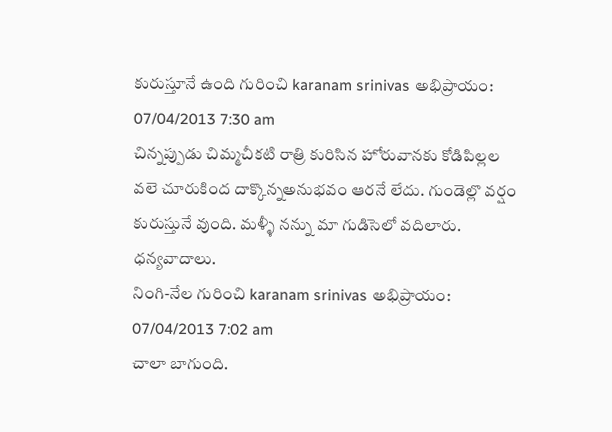కురుస్తూనే ఉంది గురించి karanam srinivas అభిప్రాయం:
07/04/2013 7:30 am
చిన్నప్పుడు చిమ్మచీకటి రాత్రి కురిసిన హోరువానకు కోడిపిల్లల వలె చూరుకింద దాక్కొన్నఅనుభవం ఆరనే లేదు. గుండెల్లొ వర్షం కురుస్తునే వుంది. మళ్ళీ నన్ను మా గుడిసెలో వదిలారు. ధన్యవాదాలు.
నింగి-నేల గురించి karanam srinivas అభిప్రాయం:
07/04/2013 7:02 am
చాలా బాగుంది.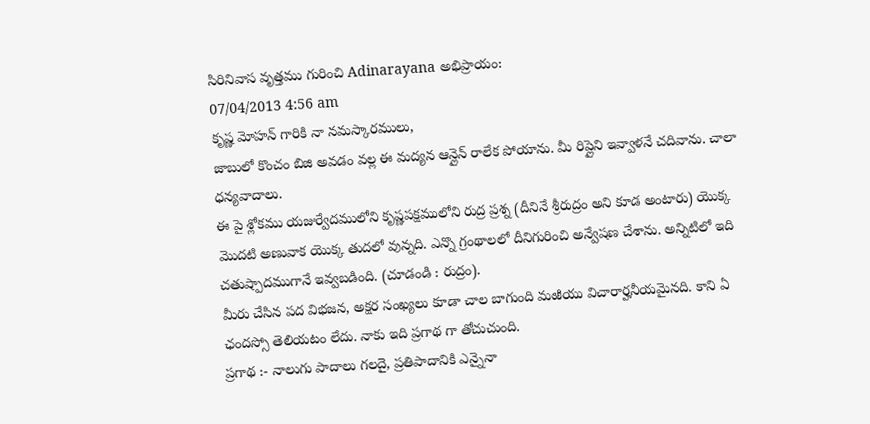సిరినివాస వృత్తము గురించి Adinarayana అభిప్రాయం:
07/04/2013 4:56 am
కృష్ణ మోహన్ గారికి నా నమస్కారములు,
జాబులో కొంచం బిజి అవడం వల్ల ఈ మద్యన ఆన్లైన్ రాలేక పోయాను. మీ రిప్లైని ఇవ్వాళనే చదివాను. చాలా ధన్యవాదాలు.
ఈ పై శ్లోకము యజుర్వేదములోని కృష్ణపక్షములోని రుద్ర ప్రశ్న (దీనినే శ్రీరుద్రం అని కూడ అంటారు) యొక్క మొదటి అణువాక యొక్క తుదలో వున్నది. ఎన్నొ గ్రంథాలలో దీనిగురించి అన్వేషణ చేశాను. అన్నిటిలో ఇది చతుష్పాదముగానే ఇవ్వబడింది. (చూడండి : రుద్రం).
మీరు చేసిన పద విభజన, అక్షర సంఖ్యలు కూడా చాల బాగుంది మఱియు విచారార్హనీయమైనది. కాని ఏ ఛందస్సో తెలియటం లేదు. నాకు ఇది ప్రగాథ గా తోచుచుంది.
ప్రగాథ :- నాలుగు పాదాలు గలదై, ప్రతిపాదానికి ఎన్నైనా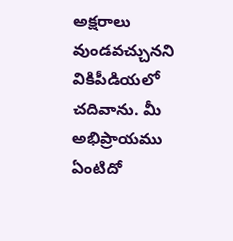అక్షరాలు వుండవచ్చునని వికిపీడియలో చదివాను. మీ అభిప్రాయము ఏంటిదో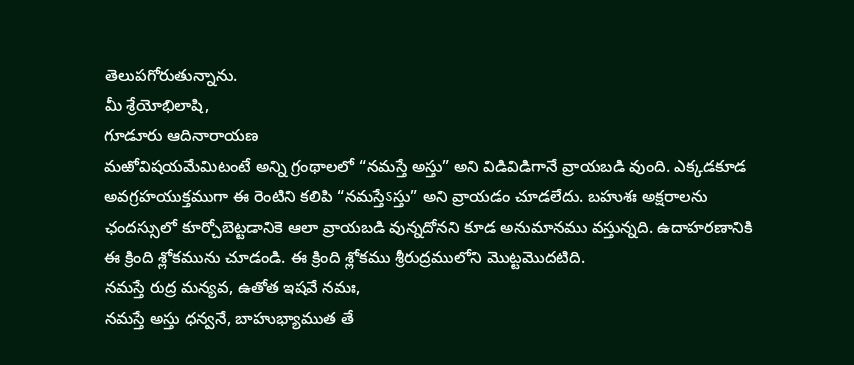తెలుపగోరుతున్నాను.
మీ శ్రేయోభిలాషి,
గూడూరు ఆదినారాయణ
మఱోవిషయమేమిటంటే అన్ని గ్రంథాలలో “నమస్తే అస్తు” అని విడివిడిగానే వ్రాయబడి వుంది. ఎక్కడకూడ అవగ్రహయుక్తముగా ఈ రెంటిని కలిపి “నమస్తేऽస్తు” అని వ్రాయడం చూడలేదు. బహుశః అక్షరాలను ఛందస్సులో కూర్చోబెట్టడానికె ఆలా వ్రాయబడి వున్నదోనని కూడ అనుమానము వస్తున్నది. ఉదాహరణానికి ఈ క్రింది శ్లోకమును చూడండి. ఈ క్రింది శ్లోకము శ్రీరుద్రములోని మొట్టమొదటిది.
నమస్తే రుద్ర మన్యవ, ఉతోత ఇషవే నమః,
నమస్తే అస్తు ధన్వనే, బాహుభ్యాముత తే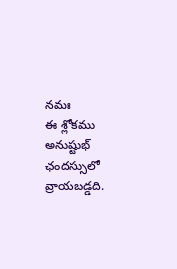నమః
ఈ శ్లోకము అనుష్టుభ్ ఛందస్సులో వ్రాయబడ్డది.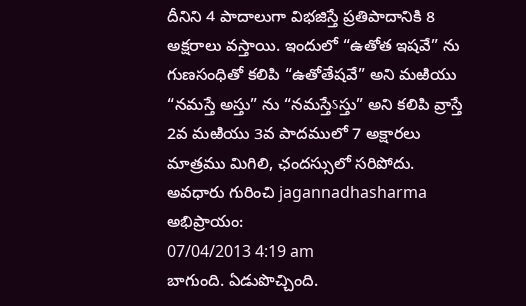దీనిని 4 పాదాలుగా విభజిస్తే ప్రతిపాదానికి 8 అక్షరాలు వస్తాయి. ఇందులో “ఉతోత ఇషవే” ను గుణసంధితో కలిపి “ఉతోతేషవే” అని మఱియు “నమస్తే అస్తు” ను “నమస్తేऽస్తు” అని కలిపి వ్రాస్తే 2వ మఱియు 3వ పాదములో 7 అక్షారలు మాత్రము మిగిలి, ఛందస్సులో సరిపోదు.
అవధారు గురించి jagannadhasharma అభిప్రాయం:
07/04/2013 4:19 am
బాగుంది. ఏడుపొచ్చింది.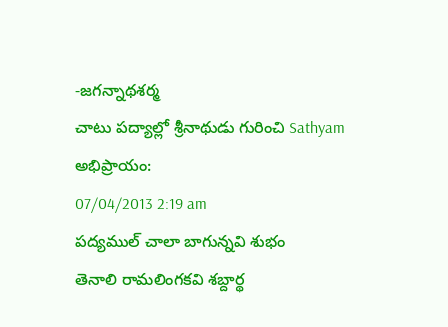-జగన్నాథశర్మ
చాటు పద్యాల్లో శ్రీనాథుడు గురించి Sathyam అభిప్రాయం:
07/04/2013 2:19 am
పద్యముల్ చాలా బాగున్నవి శుభం
తెనాలి రామలింగకవి శబ్దార్థ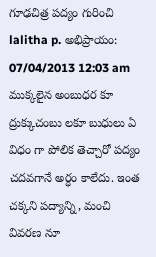గూఢచిత్ర పద్యం గురించి lalitha p. అభిప్రాయం:
07/04/2013 12:03 am
ముక్కలైన అంబుధర కూ ద్రుక్కుచంబు లకూ బుధులు ఏ విధం గా పోలిక తెచ్చారో పద్యం చదవగానే అర్ధం కాలేదు. ఇంత చక్కని పద్యాన్ని, మంచి వివరణ నూ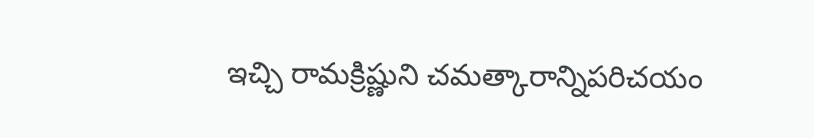ఇచ్చి రామక్రిష్ణుని చమత్కారాన్నిపరిచయం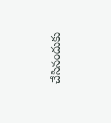చేసినందుకు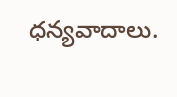ధన్యవాదాలు.